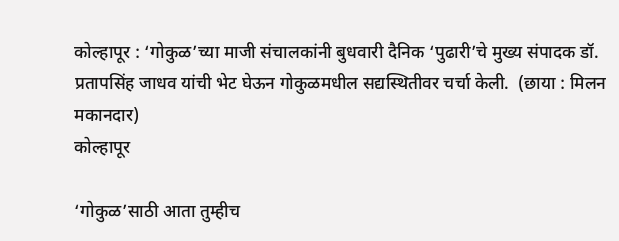कोल्हापूर : ‘गोकुळ’च्या माजी संचालकांनी बुधवारी दैनिक ‘पुढारी’चे मुख्य संपादक डॉ. प्रतापसिंह जाधव यांची भेट घेऊन गोकुळमधील सद्यस्थितीवर चर्चा केली.  (छाया : मिलन मकानदार)
कोल्हापूर

‘गोकुळ’साठी आता तुम्हीच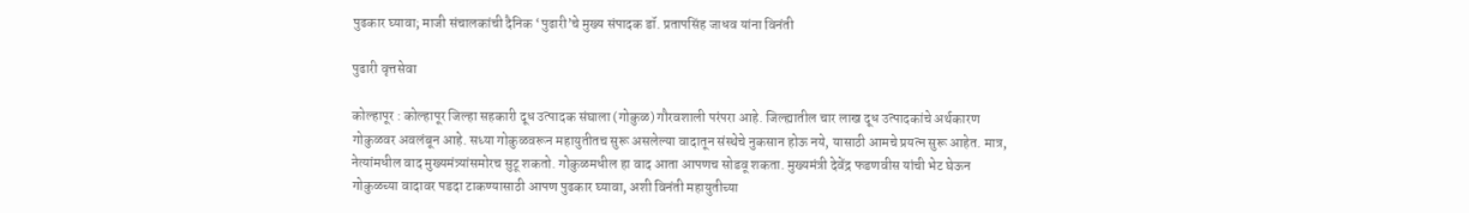पुढकार घ्यावा; माजी संचालकांची दैनिक ‘पुढारी’चे मुख्य संपादक डॉ. प्रतापसिंह जाधव यांना विनंती

पुढारी वृत्तसेवा

कोल्हापूर : कोल्हापूर जिल्हा सहकारी दूध उत्पादक संघाला (गोकुळ) गौरवशाली परंपरा आहे. जिल्ह्यातील चार लाख दूध उत्पादकांचे अर्थकारण गोकुळवर अवलंबून आहे. सध्या गोकुळवरून महायुतीतच सुरू असलेल्या वादातून संस्थेचे नुकसान होऊ नये, यासाठी आमचे प्रयत्न सुरू आहेत. मात्र, नेत्यांमधील वाद मुख्यमंत्र्यांसमोरच सुटू शकतो. गोकुळमधील हा वाद आता आपणच सोडवू शकता. मुख्यमंत्री देवेंद्र फडणवीस यांची भेट घेऊन गोकुळच्या वादावर पडदा टाकण्यासाठी आपण पुढकार घ्यावा, अशी विनंती महायुतीच्या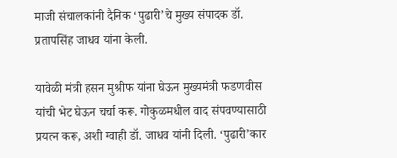माजी संचालकांनी दैनिक ‘पुढारी’चे मुख्य संपादक डॉ. प्रतापसिंह जाधव यांना केली.

यावेळी मंत्री हसन मुश्रीफ यांना घेऊन मुख्यमंत्री फडणवीस यांची भेट घेऊन चर्चा करू. गोकुळमधील वाद संपवण्यासाठी प्रयत्न करू, अशी ग्वाही डॉ. जाधव यांनी दिली. ‘पुढारी’कार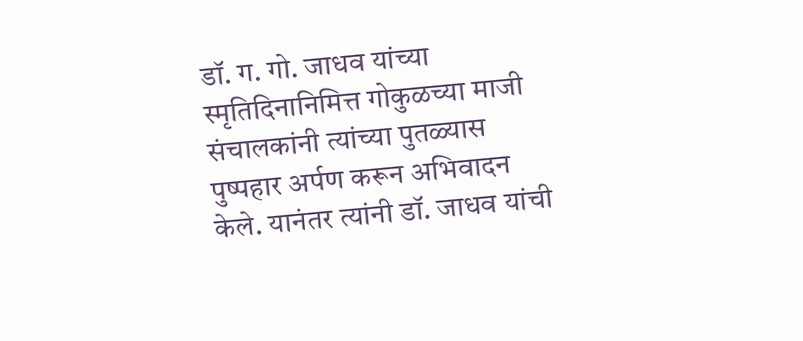डॉ. ग. गो. जाधव यांच्या स्मृतिदिनानिमित्त गोकुळच्या माजी संचालकांनी त्यांच्या पुतळ्यास पुष्पहार अर्पण करून अभिवादन केले. यानंतर त्यांनी डॉ. जाधव यांची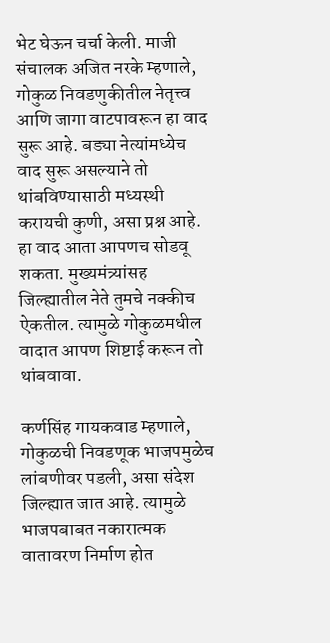भेट घेऊन चर्चा केली. माजी संचालक अजित नरके म्हणाले, गोकुळ निवडणुकीतील नेतृत्त्व आणि जागा वाटपावरून हा वाद सुरू आहे. बड्या नेत्यांमध्येच वाद सुरू असल्याने तो थांबविण्यासाठी मध्यस्थी करायची कुणी, असा प्रश्न आहे. हा वाद आता आपणच सोडवू शकता. मुख्यमंत्र्यांसह जिल्ह्यातील नेते तुमचे नक्कीच ऐकतील. त्यामुळे गोकुळमधील वादात आपण शिष्टाई करून तो थांबवावा.

कर्णसिंह गायकवाड म्हणाले, गोकुळची निवडणूक भाजपमुळेच लांबणीवर पडली, असा संदेश जिल्ह्यात जात आहे. त्यामुळे भाजपबाबत नकारात्मक वातावरण निर्माण होत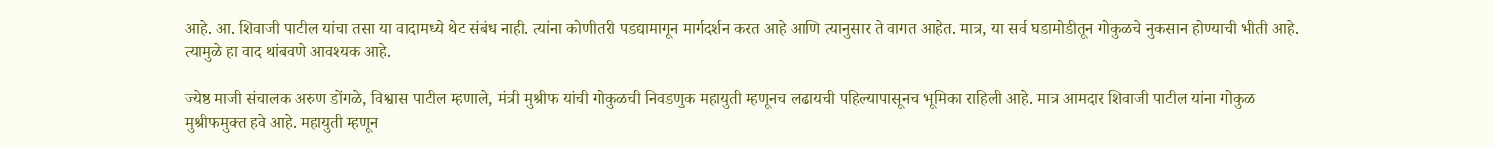आहे. आ. शिवाजी पाटील यांचा तसा या वादामध्ये थेट संबंध नाही. त्यांना कोणीतरी पडद्यामागून मार्गदर्शन करत आहे आणि त्यानुसार ते वागत आहेत. मात्र, या सर्व घडामोडीतून गोकुळचे नुकसान होण्याची भीती आहे. त्यामुळे हा वाद थांबवणे आवश्यक आहे.

ज्येष्ठ माजी संचालक अरुण डोंगळे, विश्वास पाटील म्हणाले, मंत्री मुश्रीफ यांची गोकुळची निवडणुक महायुती म्हणूनच लढायची पहिल्यापासूनच भूमिका राहिली आहे. मात्र आमदार शिवाजी पाटील यांना गोकुळ मुश्रीफमुक्त हवे आहे. महायुती म्हणून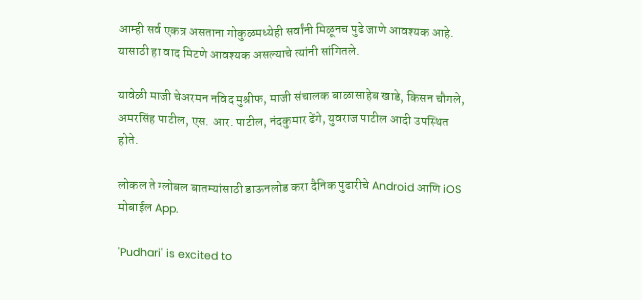आम्ही सर्व एकत्र असताना गोकुळमध्येही सर्वांनी मिळूनच पुढे जाणे आवश्यक आहे. यासाठी हा वाद मिटणे आवश्यक असल्याचे त्यांनी सांगितले.

यावेळी माजी चेअरमन नविद मुश्रीफ, माजी संचालक बाळासाहेब खाडे, किसन चौगले, अमरसिंह पाटील, एस. आर. पाटील, नंदकुमार ढेंगे, युवराज पाटील आदी उपस्थित होते.

लोकल ते ग्लोबल बातम्यांसाठी डाऊनलोड करा दैनिक पुढारीचे Android आणि iOS मोबाईल App.

'Pudhari' is excited to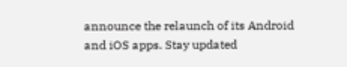announce the relaunch of its Android and iOS apps. Stay updated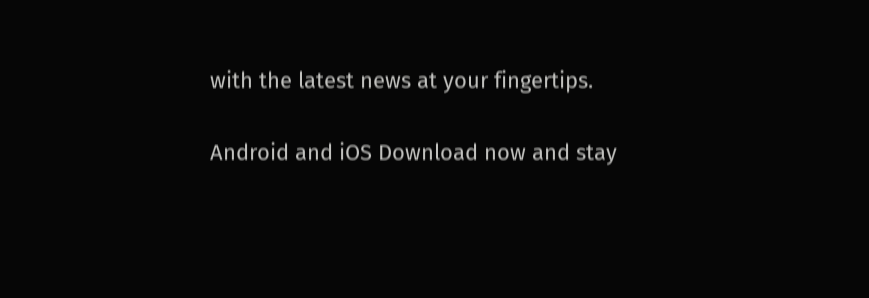with the latest news at your fingertips.

Android and iOS Download now and stay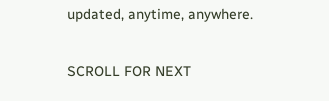updated, anytime, anywhere.

SCROLL FOR NEXT